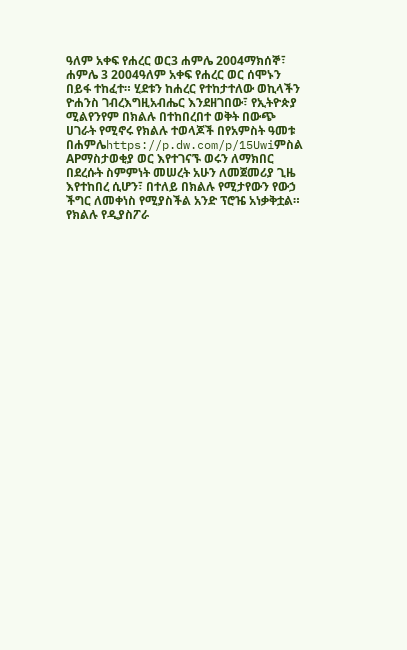ዓለም አቀፍ የሐረር ወር3 ሐምሌ 2004ማክሰኞ፣ ሐምሌ 3 2004ዓለም አቀፍ የሐረር ወር ሰሞኑን በይፋ ተከፈተ። ሂደቱን ከሐረር የተከታተለው ወኪላችን ዮሐንስ ገብረእግዚአብሔር እንደዘገበው፣ የኢትዮጵያ ሚልየንየም በክልሉ በተከበረበተ ወቅት በውጭ ሀገራት የሚኖሩ የክልሉ ተወላጆች በየአምስት ዓመቱ በሐምሌhttps://p.dw.com/p/15Uwiምስል APማስታወቂያ ወር እየተገናኙ ወሩን ለማክበር በደረሱት ስምምነት መሠረት አሁን ለመጀመሪያ ጊዜ እየተከበረ ሲሆን፣ በተለይ በክልሉ የሚታየውን የውኃ ችግር ለመቀነስ የሚያስችል አንድ ፕሮዤ አነቃቅቷል። የክልሉ የዲያስፖራ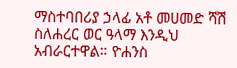ማስተባበሪያ ኃላፊ አቶ መሀመድ ሻሽ ስለሐረር ወር ዓላማ እንዲህ አብራርተዋል። ዮሐንስ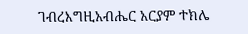ገብረእግዚአብሔር አርያም ተክሌ